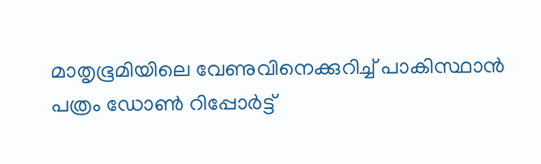മാതൃഭൂമിയിലെ വേണുവിനെക്കുറിച്ച് പാകിസ്ഥാന്‍ പത്രം ഡോണ്‍ റിപ്പോര്‍ട്ട്‌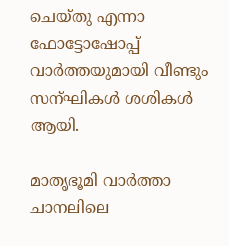ചെയ്തു എന്നാ ഫോട്ടോഷോപ്പ് വാര്‍ത്തയുമായി വീണ്ടും സന്ഘികള്‍ ശശികള്‍ ആയി.

മാതൃഭൂമി വാര്‍ത്താ ചാനലിലെ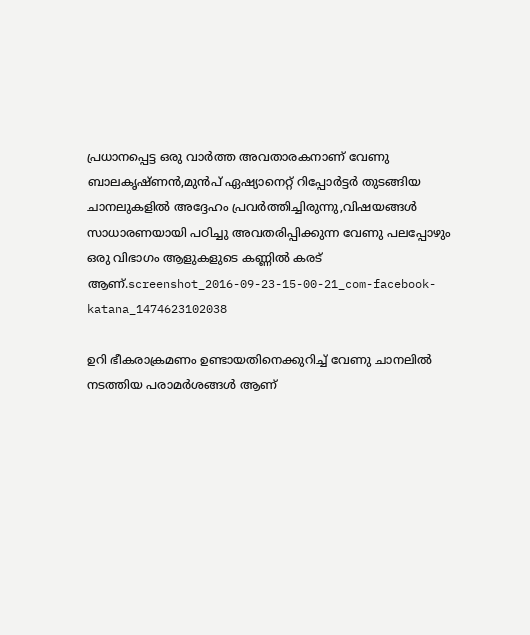പ്രധാനപ്പെട്ട ഒരു വാര്‍ത്ത‍ അവതാരകനാണ് വേണു ബാലകൃഷ്ണന്‍,മുന്‍പ് ഏഷ്യാനെറ്റ്‌ റിപ്പോര്‍ട്ടര്‍ തുടങ്ങിയ ചാനലുകളില്‍ അദ്ദേഹം പ്രവര്‍ത്തിച്ചിരുന്നു,വിഷയങ്ങള്‍ സാധാരണയായി പഠിച്ചു അവതരിപ്പിക്കുന്ന വേണു പലപ്പോഴും ഒരു വിഭാഗം ആളുകളുടെ കണ്ണില്‍ കരട് ആണ്.screenshot_2016-09-23-15-00-21_com-facebook-katana_1474623102038

ഉറി ഭീകരാക്രമണം ഉണ്ടായതിനെക്കുറിച്ച് വേണു ചാനലില്‍ നടത്തിയ പരാമര്‍ശങ്ങള്‍ ആണ്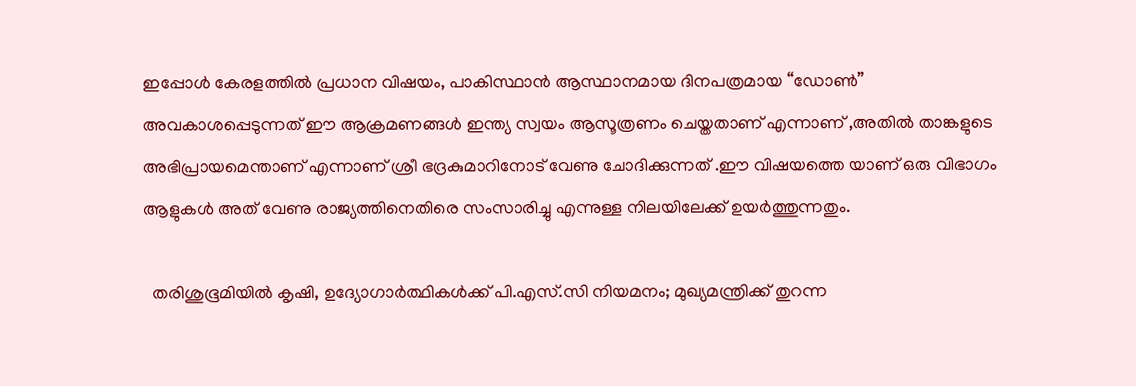ഇപ്പോള്‍ കേരളത്തില്‍ പ്രധാന വിഷയം, പാകിസ്ഥാന്‍ ആസ്ഥാനമായ ദിനപത്രമായ “ഡോണ്‍” അവകാശപ്പെടുന്നത് ഈ ആക്രമണങ്ങള്‍ ഇന്ത്യ സ്വയം ആസൂത്രണം ചെയ്തതാണ് എന്നാണ് ,അതില്‍ താങ്കളുടെ അഭിപ്രായമെന്താണ് എന്നാണ് ശ്രീ ഭദ്രകുമാറിനോട് വേണു ചോദിക്കുന്നത് .ഈ വിഷയത്തെ യാണ് ഒരു വിഭാഗം ആളുകള്‍ അത് വേണു രാജ്യത്തിനെതിരെ സംസാരിച്ചു എന്നുള്ള നിലയിലേക്ക് ഉയര്‍ത്തുന്നതും.

  തരിശുഭൂമിയിൽ കൃഷി, ഉദ്യോഗാർത്ഥികൾക്ക് പി.എസ്.സി നിയമനം; മുഖ്യമന്ത്രിക്ക് തുറന്ന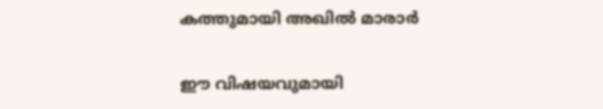കത്തുമായി അഖിൽ മാരാർ

ഈ വിഷയവുമായി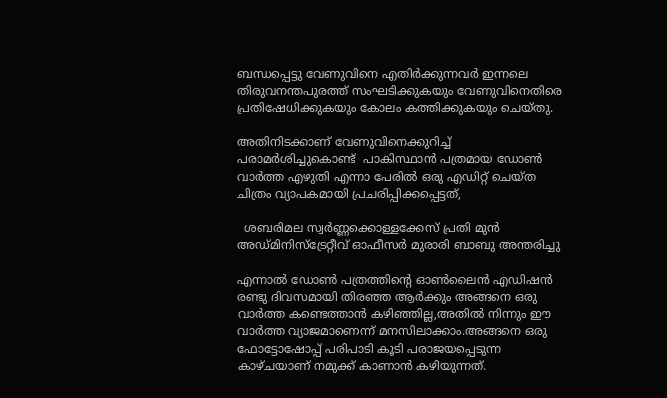ബന്ധപ്പെട്ടു വേണുവിനെ എതിര്‍ക്കുന്നവര്‍ ഇന്നലെ തിരുവനന്തപുരത്ത് സംഘടിക്കുകയും വേണുവിനെതിരെ പ്രതിഷേധിക്കുകയും കോലം കത്തിക്കുകയും ചെയ്തു.

അതിനിടക്കാണ്‌ വേണുവിനെക്കുറിച്ച് പരാമര്‍ശിച്ചുകൊണ്ട്  പാകിസ്ഥാന്‍ പത്രമായ ഡോണ്‍ വാര്‍ത്ത‍ എഴുതി എന്നാ പേരില്‍ ഒരു എഡിറ്റ്‌ ചെയ്ത ചിത്രം വ്യാപകമായി പ്രചരിപ്പിക്കപ്പെട്ടത്,

  ശബരിമല സ്വർണ്ണക്കൊള്ളക്കേസ് പ്രതി മുൻ അഡ്മിനിസ്ട്രേറ്റീവ് ഓഫീസർ മുരാരി ബാബു അന്തരിച്ചു

എന്നാല്‍ ഡോണ്‍ പത്രത്തിന്റെ ഓണ്‍ലൈന്‍ എഡിഷന്‍ രണ്ടു ദിവസമായി തിരഞ്ഞ ആര്‍ക്കും അങ്ങനെ ഒരു വാര്‍ത്ത‍ കണ്ടെത്താന്‍ കഴിഞ്ഞില്ല,അതില്‍ നിന്നും ഈ വാര്‍ത്ത‍ വ്യാജമാണെന്ന് മനസിലാക്കാം.അങ്ങനെ ഒരു ഫോട്ടോഷോപ്പ് പരിപാടി കൂടി പരാജയപ്പെടുന്ന കാഴ്ചയാണ് നമുക്ക് കാണാന്‍ കഴിയുന്നത്‌.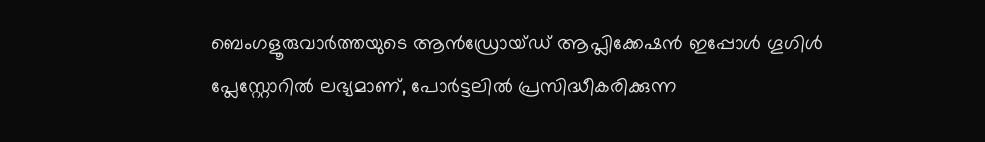ബെംഗളൂരുവാർത്തയുടെ ആൻഡ്രോയ്ഡ് ആപ്ലിക്കേഷൻ ഇപ്പോൾ ഗൂഗിൾ പ്ലേസ്റ്റോറിൽ ലഭ്യമാണ്, പോർട്ടലിൽ പ്രസിദ്ധീകരിക്കുന്ന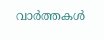വാർത്തകൾ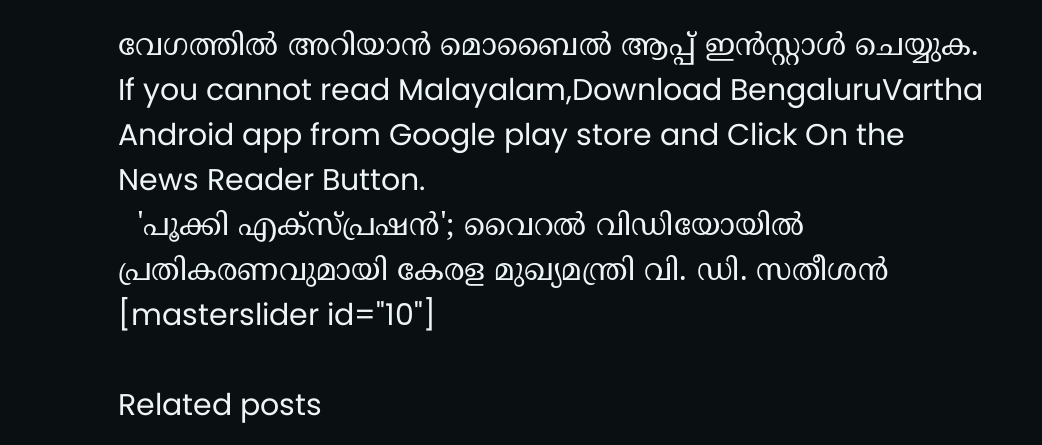വേഗത്തിൽ അറിയാൻ മൊബൈൽ ആപ്പ് ഇൻസ്റ്റാൾ ചെയ്യുക. If you cannot read Malayalam,Download BengaluruVartha Android app from Google play store and Click On the News Reader Button.
  'പൂക്കി എക്സ്പ്രഷൻ'; വൈറൽ വിഡിയോയിൽ പ്രതികരണവുമായി കേരള മുഖ്യമന്ത്രി വി. ഡി. സതീശൻ
[masterslider id="10"]

Related posts